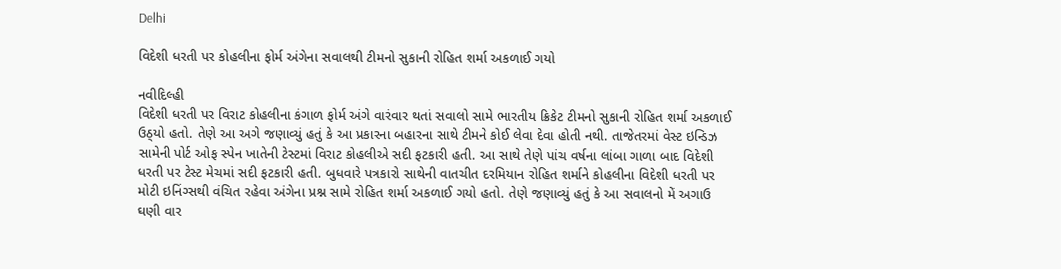Delhi

વિદેશી ધરતી પર કોહલીના ફોર્મ અંગેના સવાલથી ટીમનો સુકાની રોહિત શર્મા અકળાઈ ગયો

નવીદિલ્હી
વિદેશી ધરતી પર વિરાટ કોહલીના કંગાળ ફોર્મ અંગે વારંવાર થતાં સવાલો સામે ભારતીય ક્રિકેટ ટીમનો સુકાની રોહિત શર્મા અકળાઈ ઉઠ્‌યો હતો. તેણે આ અગે જણાવ્યું હતું કે આ પ્રકારના બહારના સાથે ટીમને કોઈ લેવા દેવા હોતી નથી. તાજેતરમાં વેસ્ટ ઇન્ડિઝ સામેની પોર્ટ ઓફ સ્પેન ખાતેની ટેસ્ટમાં વિરાટ કોહલીએ સદી ફટકારી હતી. આ સાથે તેણે પાંચ વર્ષના લાંબા ગાળા બાદ વિદેશી ધરતી પર ટેસ્ટ મેચમાં સદી ફટકારી હતી. બુધવારે પત્રકારો સાથેની વાતચીત દરમિયાન રોહિત શર્માને કોહલીના વિદેશી ધરતી પર મોટી ઇનિંગ્સથી વંચિત રહેવા અંગેના પ્રશ્ન સામે રોહિત શર્મા અકળાઈ ગયો હતો. તેણે જણાવ્યું હતું કે આ સવાલનો મેં અગાઉ ઘણી વાર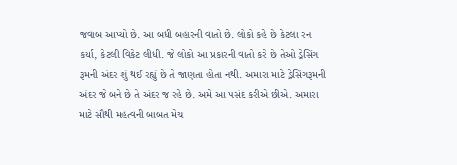જવાબ આપ્યો છે. આ બધી બહારની વાતો છે. લોકો કહે છે કેટલા રન કર્યા, કેટલી વિકેટ લીધી. જે લોકો આ પ્રકારની વાતો કરે છે તેઓ ડ્રેસિંગ રૂમની અંદર શું થઈ રહ્યું છે તે જાણતા હોતા નથી. અમારા માટે ડ્રેસિંગરૂમની અંદર જે બને છે તે અંદર જ રહે છે. અમે આ પસંદ કરીએ છીએ. અમારા માટે સૌથી મહત્વની બાબત મેચ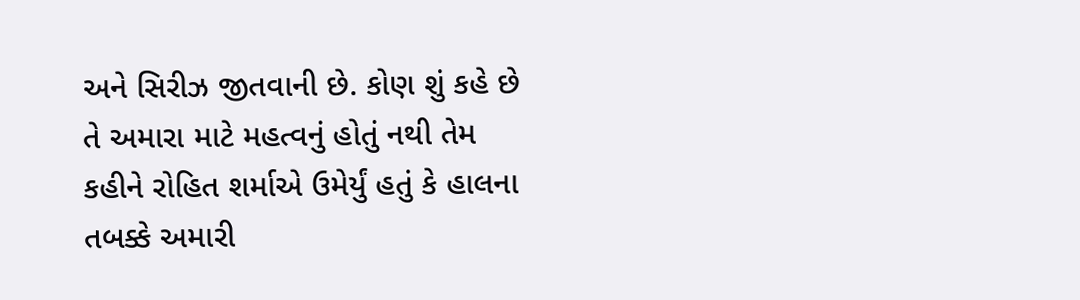અને સિરીઝ જીતવાની છે. કોણ શું કહે છે તે અમારા માટે મહત્વનું હોતું નથી તેમ કહીને રોહિત શર્માએ ઉમેર્યું હતું કે હાલના તબક્કે અમારી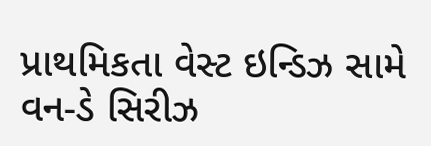પ્રાથમિકતા વેસ્ટ ઇન્ડિઝ સામે વન-ડે સિરીઝ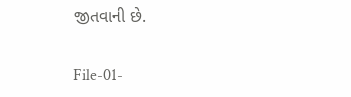જીતવાની છે.

File-01-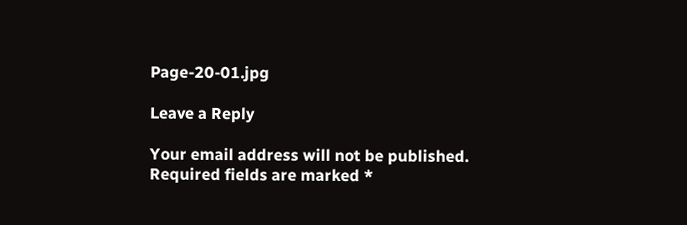Page-20-01.jpg

Leave a Reply

Your email address will not be published. Required fields are marked *